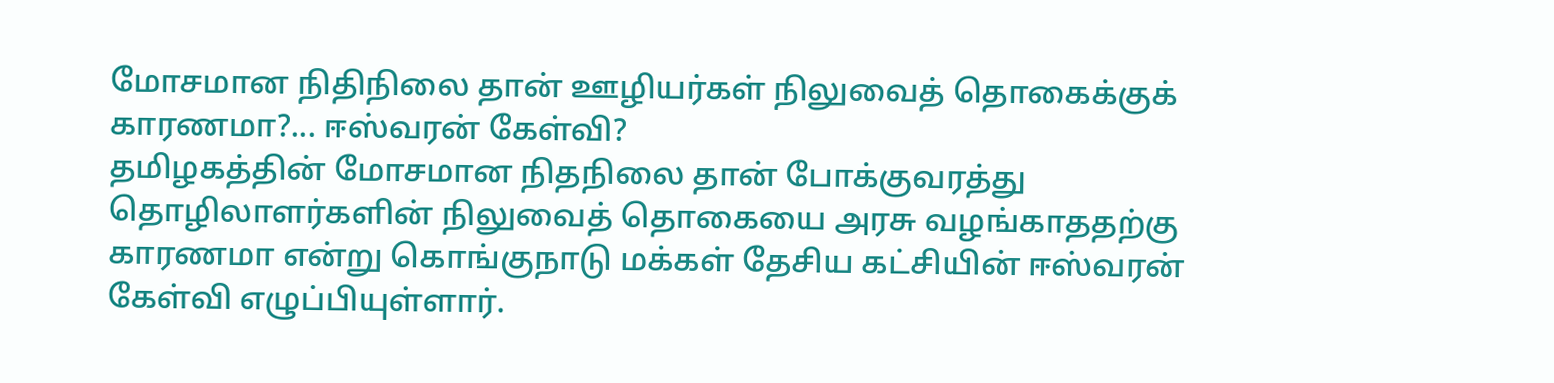மோசமான நிதிநிலை தான் ஊழியர்கள் நிலுவைத் தொகைக்குக் காரணமா?... ஈஸ்வரன் கேள்வி?
தமிழகத்தின் மோசமான நிதநிலை தான் போக்குவரத்து தொழிலாளர்களின் நிலுவைத் தொகையை அரசு வழங்காததற்கு காரணமா என்று கொங்குநாடு மக்கள் தேசிய கட்சியின் ஈஸ்வரன் கேள்வி எழுப்பியுள்ளார்.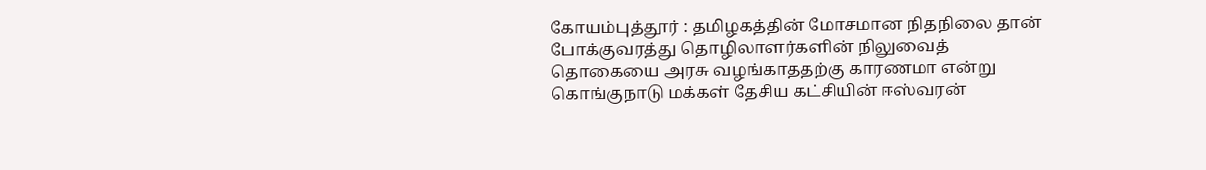கோயம்புத்தூர் : தமிழகத்தின் மோசமான நிதநிலை தான் போக்குவரத்து தொழிலாளர்களின் நிலுவைத் தொகையை அரசு வழங்காததற்கு காரணமா என்று கொங்குநாடு மக்கள் தேசிய கட்சியின் ஈஸ்வரன்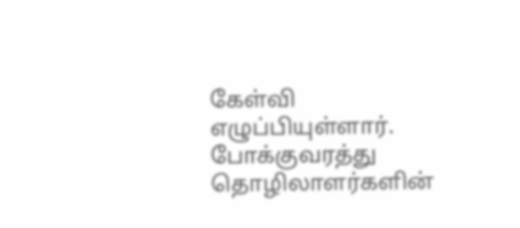கேள்வி எழுப்பியுள்ளார்.
போக்குவரத்து தொழிலாளர்களின்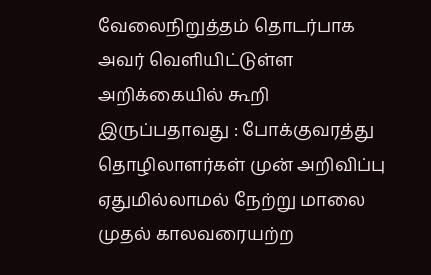வேலைநிறுத்தம் தொடர்பாக அவர் வெளியிட்டுள்ள அறிக்கையில் கூறி இருப்பதாவது : போக்குவரத்து தொழிலாளர்கள் முன் அறிவிப்பு ஏதுமில்லாமல் நேற்று மாலை முதல் காலவரையற்ற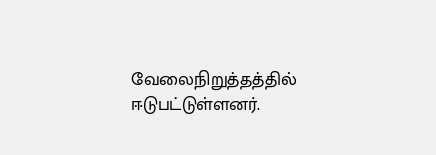வேலைநிறுத்தத்தில் ஈடுபட்டுள்ளனர்.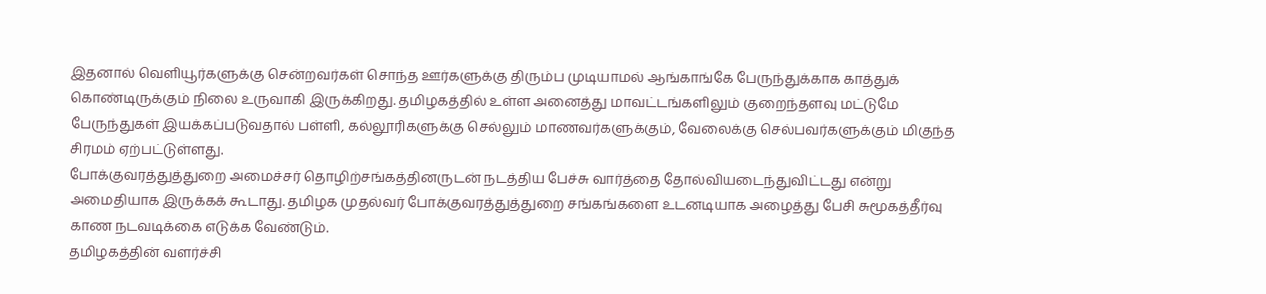இதனால் வெளியூர்களுக்கு சென்றவர்கள் சொந்த ஊர்களுக்கு திரும்ப முடியாமல் ஆங்காங்கே பேருந்துக்காக காத்துக் கொண்டிருக்கும் நிலை உருவாகி இருக்கிறது. தமிழகத்தில் உள்ள அனைத்து மாவட்டங்களிலும் குறைந்தளவு மட்டுமே பேருந்துகள் இயக்கப்படுவதால் பள்ளி, கல்லூரிகளுக்கு செல்லும் மாணவர்களுக்கும், வேலைக்கு செல்பவர்களுக்கும் மிகுந்த சிரமம் ஏற்பட்டுள்ளது.
போக்குவரத்துத்துறை அமைச்சர் தொழிற்சங்கத்தினருடன் நடத்திய பேச்சு வார்த்தை தோல்வியடைந்துவிட்டது என்று அமைதியாக இருக்கக் கூடாது. தமிழக முதல்வர் போக்குவரத்துத்துறை சங்கங்களை உடனடியாக அழைத்து பேசி சுமூகத்தீர்வு காண நடவடிக்கை எடுக்க வேண்டும்.
தமிழகத்தின் வளர்ச்சி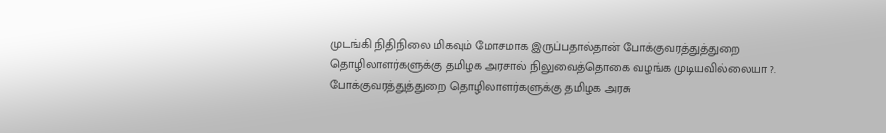முடங்கி நிதிநிலை மிகவும் மோசமாக இருப்பதால்தான் போக்குவரத்துத்துறை தொழிலாளர்களுக்கு தமிழக அரசால் நிலுவைத்தொகை வழங்க முடியவில்லையா ?. போக்குவரத்துத்துறை தொழிலாளர்களுக்கு தமிழக அரசு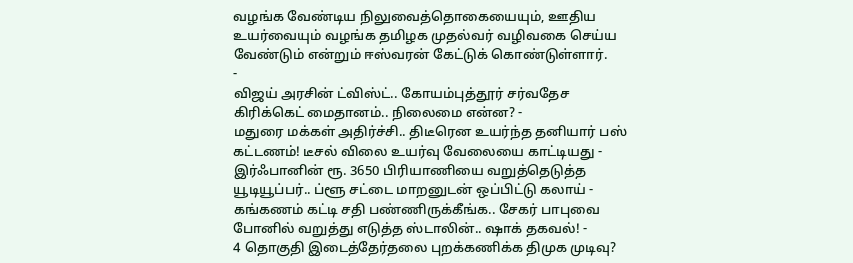வழங்க வேண்டிய நிலுவைத்தொகையையும், ஊதிய உயர்வையும் வழங்க தமிழக முதல்வர் வழிவகை செய்ய வேண்டும் என்றும் ஈஸ்வரன் கேட்டுக் கொண்டுள்ளார்.
-
விஜய் அரசின் ட்விஸ்ட்.. கோயம்புத்தூர் சர்வதேச கிரிக்கெட் மைதானம்.. நிலைமை என்ன? -
மதுரை மக்கள் அதிர்ச்சி.. திடீரென உயர்ந்த தனியார் பஸ் கட்டணம்! டீசல் விலை உயர்வு வேலையை காட்டியது -
இர்ஃபானின் ரூ. 3650 பிரியாணியை வறுத்தெடுத்த யூடியூப்பர்.. ப்ளூ சட்டை மாறனுடன் ஒப்பிட்டு கலாய் -
கங்கணம் கட்டி சதி பண்ணிருக்கீங்க.. சேகர் பாபுவை போனில் வறுத்து எடுத்த ஸ்டாலின்.. ஷாக் தகவல்! -
4 தொகுதி இடைத்தேர்தலை புறக்கணிக்க திமுக முடிவு?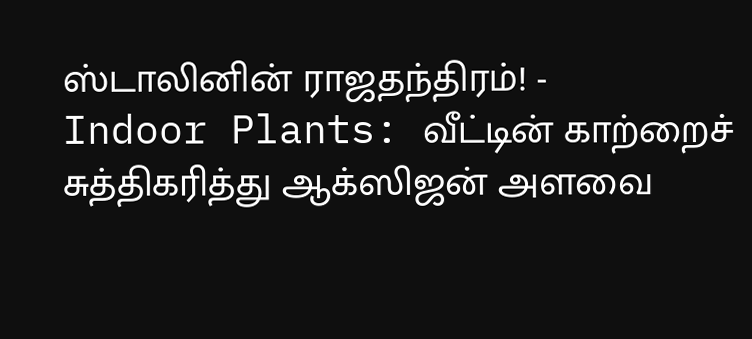ஸ்டாலினின் ராஜதந்திரம்! -
Indoor Plants: வீட்டின் காற்றைச் சுத்திகரித்து ஆக்ஸிஜன் அளவை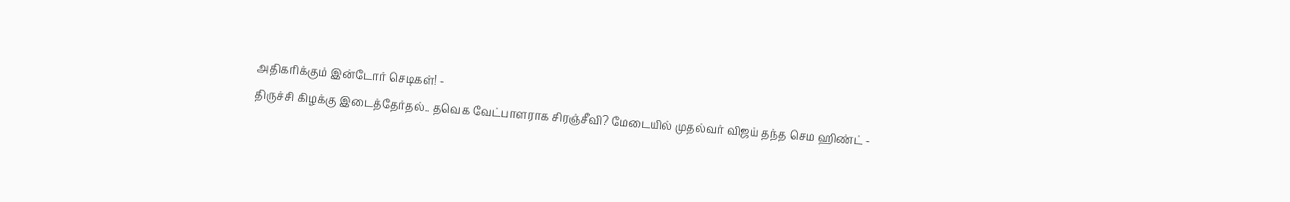அதிகரிக்கும் இன்டோர் செடிகள்! -
திருச்சி கிழக்கு இடைத்தேர்தல்.. தவெக வேட்பாளராக சிரஞ்சீவி? மேடையில் முதல்வர் விஜய் தந்த செம ஹிண்ட் -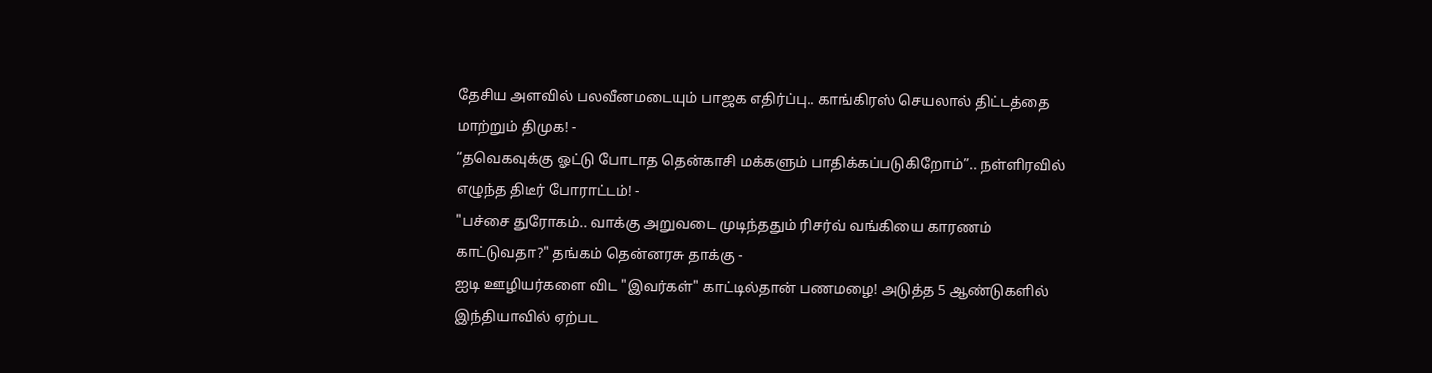தேசிய அளவில் பலவீனமடையும் பாஜக எதிர்ப்பு.. காங்கிரஸ் செயலால் திட்டத்தை மாற்றும் திமுக! -
“தவெகவுக்கு ஓட்டு போடாத தென்காசி மக்களும் பாதிக்கப்படுகிறோம்”.. நள்ளிரவில் எழுந்த திடீர் போராட்டம்! -
"பச்சை துரோகம்.. வாக்கு அறுவடை முடிந்ததும் ரிசர்வ் வங்கியை காரணம் காட்டுவதா?" தங்கம் தென்னரசு தாக்கு -
ஐடி ஊழியர்களை விட "இவர்கள்" காட்டில்தான் பணமழை! அடுத்த 5 ஆண்டுகளில் இந்தியாவில் ஏற்பட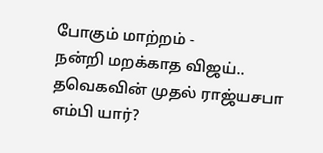போகும் மாற்றம் -
நன்றி மறக்காத விஜய்.. தவெகவின் முதல் ராஜ்யசபா எம்பி யார்?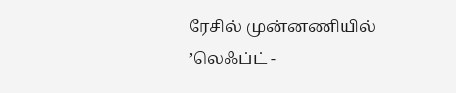ரேசில் முன்னணியில் ’லெஃப்ட் -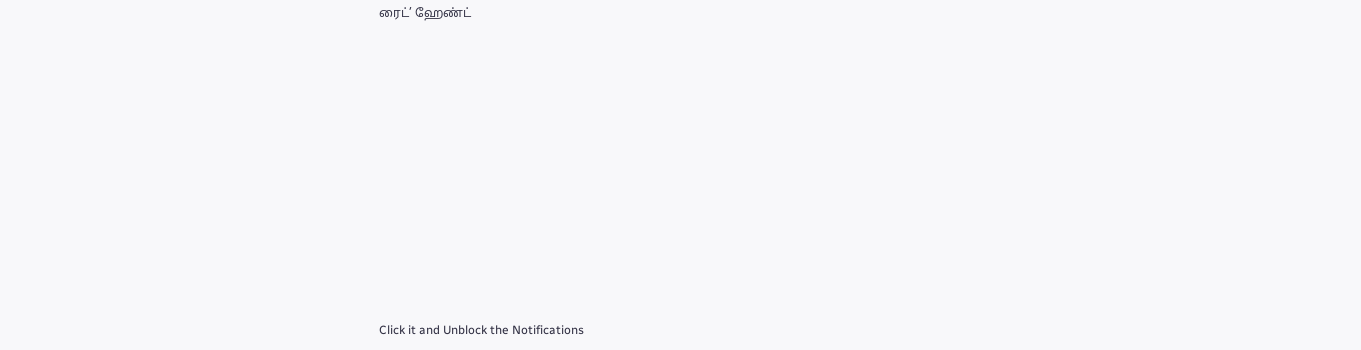ரைட்’ ஹேண்ட்












Click it and Unblock the Notifications